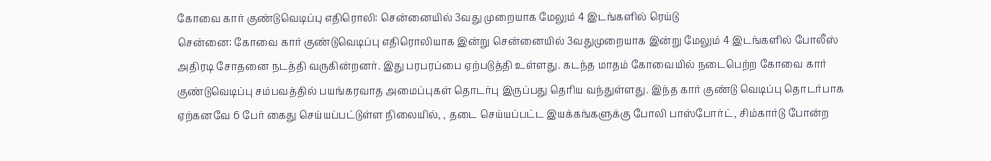கோவை கார் குண்டுவெடிப்பு எதிரொலி: சென்னையில் 3வது முறையாக மேலும் 4 இடங்களில் ரெய்டு
சென்னை: கோவை கார் குண்டுவெடிப்பு எதிரொலியாக இன்று சென்னையில் 3வதுமுறையாக இன்று மேலும் 4 இடங்களில் போலீஸ் அதிரடி சோதனை நடத்தி வருகின்றனர். இது பரபரப்பை ஏற்படுத்தி உள்ளது. கடந்த மாதம் கோவையில் நடைபெற்ற கோவை கார் குண்டுவெடிப்பு சம்பவத்தில் பயங்கரவாத அமைப்புகள் தொடர்பு இருப்பது தெரிய வந்துள்ளது. இந்த கார் குண்டு வெடிப்பு தொடர்பாக ஏற்கனவே 6 பேர் கைது செய்யப்பட்டுள்ள நிலையில், , தடை செய்யப்பட்ட இயக்கங்களுக்கு போலி பாஸ்போர்ட், சிம்கார்டு போன்ற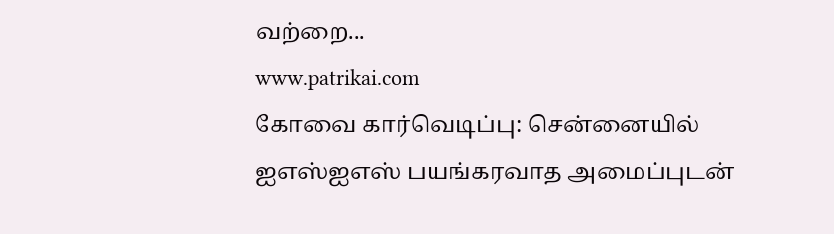வற்றை...
www.patrikai.com
கோவை கார்வெடிப்பு: சென்னையில் ஐஎஸ்ஐஎஸ் பயங்கரவாத அமைப்புடன்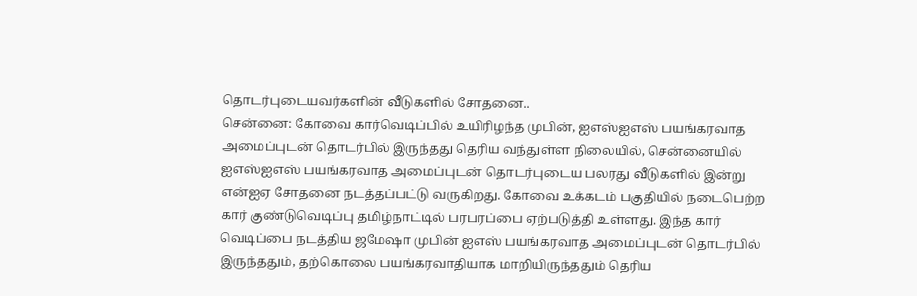தொடர்புடையவர்களின் வீடுகளில் சோதனை..
சென்னை: கோவை கார்வெடிப்பில் உயிரிழந்த முபின், ஐஎஸ்ஐஎஸ் பயங்கரவாத அமைப்புடன் தொடர்பில் இருந்தது தெரிய வந்துள்ள நிலையில், சென்னையில் ஐஎஸ்ஐஎஸ் பயங்கரவாத அமைப்புடன் தொடர்புடைய பலரது வீடுகளில் இன்று என்ஐஏ சோதனை நடத்தப்பட்டு வருகிறது. கோவை உக்கடம் பகுதியில் நடைபெற்ற கார் குண்டுவெடிப்பு தமிழ்நாட்டில் பரபரப்பை ஏற்படுத்தி உள்ளது. இந்த கார் வெடிப்பை நடத்திய ஜமேஷா முபின் ஐஎஸ் பயங்கரவாத அமைப்புடன் தொடர்பில் இருந்ததும், தற்கொலை பயங்கரவாதியாக மாறியிருந்ததும் தெரிய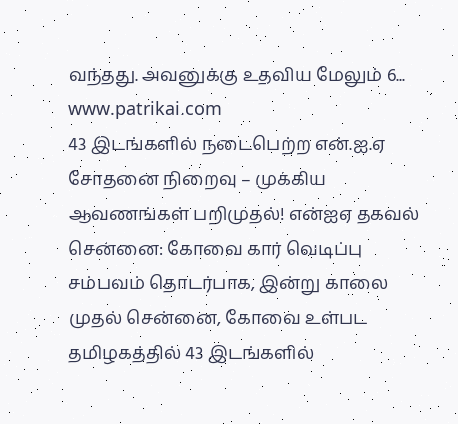வந்தது. அவனுக்கு உதவிய மேலும் 6...
www.patrikai.com
43 இடங்களில் நடைபெற்ற என்.ஐ.ஏ சோதனை நிறைவு – முக்கிய ஆவணங்கள் பறிமுதல்! என்ஐஏ தகவல்
சென்னை: கோவை கார் வெடிப்பு சம்பவம் தொடர்பாக, இன்று காலை முதல் சென்னை, கோவை உள்பட தமிழகத்தில் 43 இடங்களில்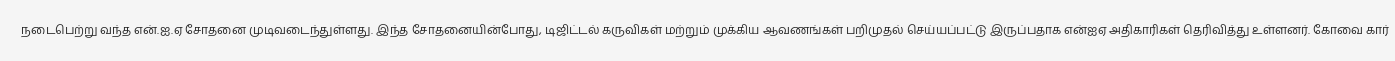நடைபெற்று வந்த என்.ஐ.ஏ சோதனை முடிவடைந்துள்ளது. இந்த சோதனையின்போது, டிஜிட்டல் கருவிகள் மற்றும் முக்கிய ஆவணங்கள் பறிமுதல் செய்யப்பட்டு இருப்பதாக என்ஐஏ அதிகாரிகள் தெரிவித்து உள்ளனர். கோவை கார்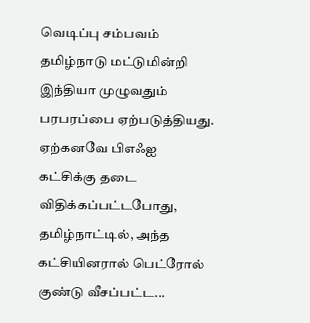வெடிப்பு சம்பவம் தமிழ்நாடு மட்டுமின்றி இந்தியா முழுவதும் பரபரப்பை ஏற்படுத்தியது. ஏற்கனவே பிஎஃஐ கட்சிக்கு தடை விதிக்கப்பட்டபோது, தமிழ்நாட்டில், அந்த கட்சியினரால் பெட்ரோல் குண்டு வீசப்பட்ட...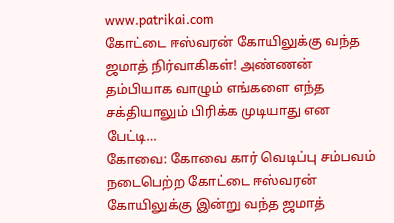www.patrikai.com
கோட்டை ஈஸ்வரன் கோயிலுக்கு வந்த ஜமாத் நிர்வாகிகள்! அண்ணன் தம்பியாக வாழும் எங்களை எந்த சக்தியாலும் பிரிக்க முடியாது என பேட்டி…
கோவை: கோவை கார் வெடிப்பு சம்பவம் நடைபெற்ற கோட்டை ஈஸ்வரன் கோயிலுக்கு இன்று வந்த ஜமாத்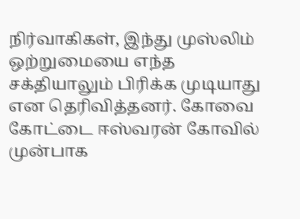நிர்வாகிகள், இந்து முஸ்லிம் ஒற்றுமையை எந்த சக்தியாலும் பிரிக்க முடியாது என தெரிவித்தனர். கோவை கோட்டை ஈஸ்வரன் கோவில் முன்பாக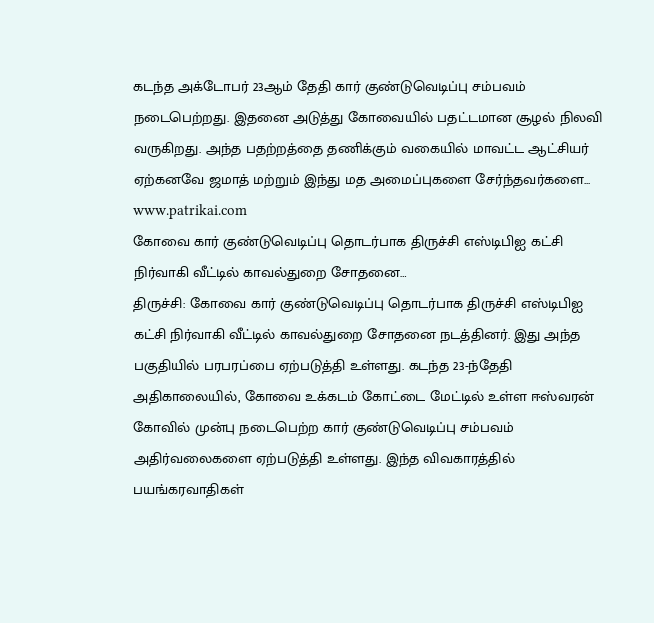கடந்த அக்டோபர் 23ஆம் தேதி கார் குண்டுவெடிப்பு சம்பவம் நடைபெற்றது. இதனை அடுத்து கோவையில் பதட்டமான சூழல் நிலவி வருகிறது. அந்த பதற்றத்தை தணிக்கும் வகையில் மாவட்ட ஆட்சியர் ஏற்கனவே ஜமாத் மற்றும் இந்து மத அமைப்புகளை சேர்ந்தவர்களை...
www.patrikai.com
கோவை கார் குண்டுவெடிப்பு தொடர்பாக திருச்சி எஸ்டிபிஐ கட்சி நிர்வாகி வீட்டில் காவல்துறை சோதனை…
திருச்சி: கோவை கார் குண்டுவெடிப்பு தொடர்பாக திருச்சி எஸ்டிபிஐ கட்சி நிர்வாகி வீட்டில் காவல்துறை சோதனை நடத்தினர். இது அந்த பகுதியில் பரபரப்பை ஏற்படுத்தி உள்ளது. கடந்த 23-ந்தேதி அதிகாலையில், கோவை உக்கடம் கோட்டை மேட்டில் உள்ள ஈஸ்வரன் கோவில் முன்பு நடைபெற்ற கார் குண்டுவெடிப்பு சம்பவம் அதிர்வலைகளை ஏற்படுத்தி உள்ளது. இந்த விவகாரத்தில் பயங்கரவாதிகள்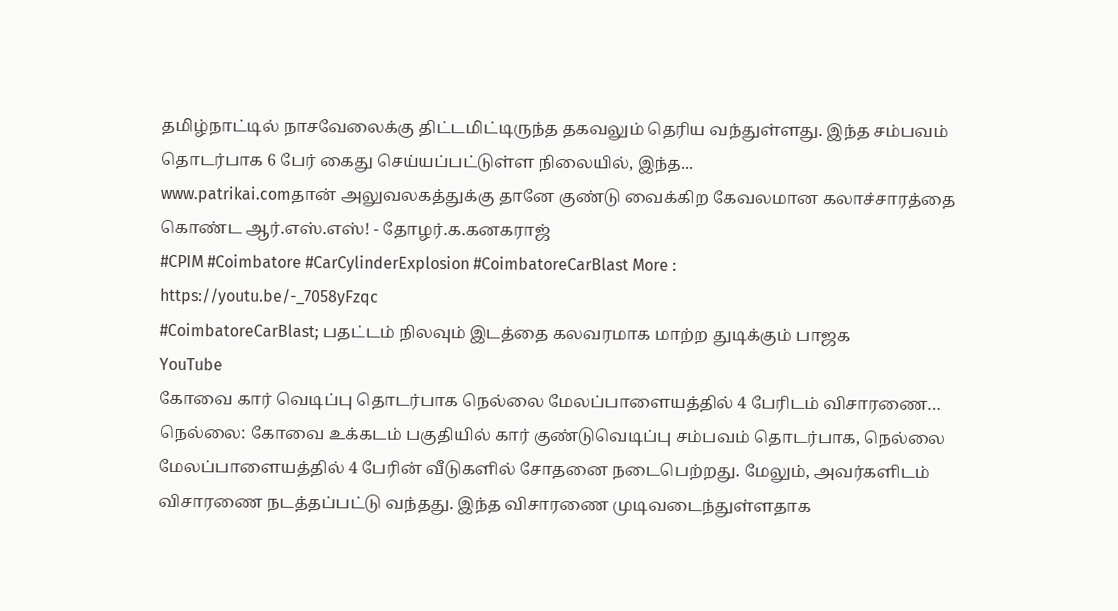தமிழ்நாட்டில் நாசவேலைக்கு திட்டமிட்டிருந்த தகவலும் தெரிய வந்துள்ளது. இந்த சம்பவம் தொடர்பாக 6 பேர் கைது செய்யப்பட்டுள்ள நிலையில், இந்த...
www.patrikai.comதான் அலுவலகத்துக்கு தானே குண்டு வைக்கிற கேவலமான கலாச்சாரத்தை கொண்ட ஆர்.எஸ்.எஸ்! - தோழர்.க.கனகராஜ்
#CPIM #Coimbatore #CarCylinderExplosion #CoimbatoreCarBlast More :
https://youtu.be/-_7058yFzqc
#CoimbatoreCarBlast; பதட்டம் நிலவும் இடத்தை கலவரமாக மாற்ற துடிக்கும் பாஜக
YouTube
கோவை கார் வெடிப்பு தொடர்பாக நெல்லை மேலப்பாளையத்தில் 4 பேரிடம் விசாரணை…
நெல்லை: கோவை உக்கடம் பகுதியில் கார் குண்டுவெடிப்பு சம்பவம் தொடர்பாக, நெல்லை மேலப்பாளையத்தில் 4 பேரின் வீடுகளில் சோதனை நடைபெற்றது. மேலும், அவர்களிடம் விசாரணை நடத்தப்பட்டு வந்தது. இந்த விசாரணை முடிவடைந்துள்ளதாக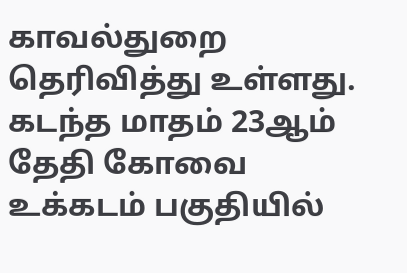காவல்துறை தெரிவித்து உள்ளது. கடந்த மாதம் 23ஆம் தேதி கோவை உக்கடம் பகுதியில்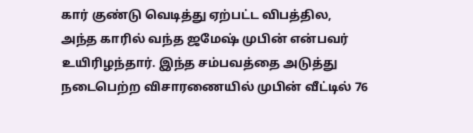கார் குண்டு வெடித்து ஏற்பட்ட விபத்தில, அந்த காரில் வந்த ஜமேஷ் முபின் என்பவர் உயிரிழந்தார். இந்த சம்பவத்தை அடுத்து நடைபெற்ற விசாரணையில் முபின் வீட்டில் 76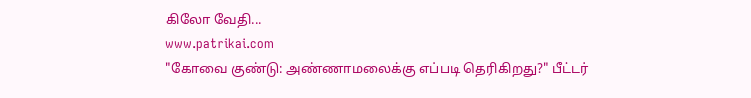கிலோ வேதி...
www.patrikai.com
"கோவை குண்டு: அண்ணாமலைக்கு எப்படி தெரிகிறது?" பீட்டர்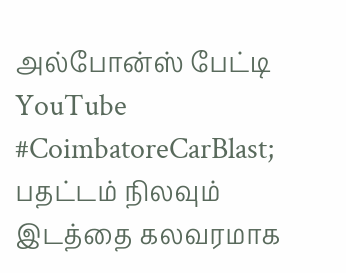அல்போன்ஸ் பேட்டி
YouTube
#CoimbatoreCarBlast; பதட்டம் நிலவும் இடத்தை கலவரமாக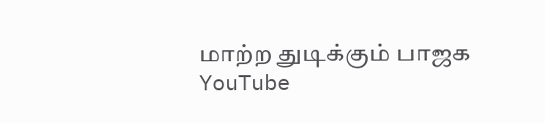மாற்ற துடிக்கும் பாஜக
YouTube